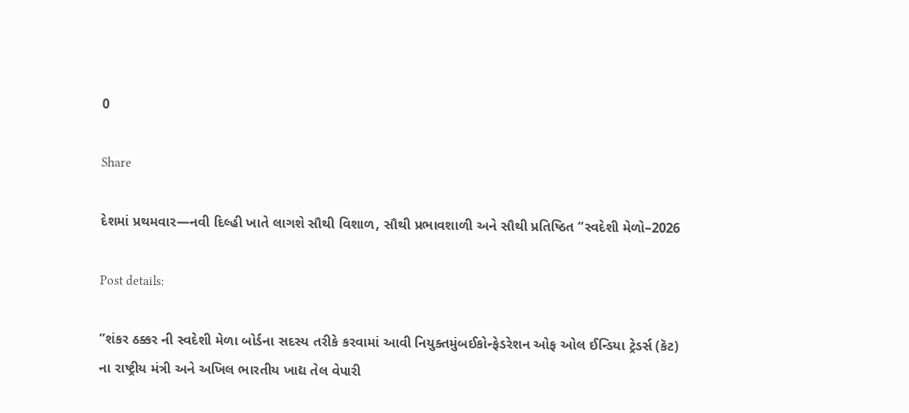0

Share

દેશમાં પ્રથમવાર—નવી દિલ્હી ખાતે લાગશે સૌથી વિશાળ, સૌથી પ્રભાવશાળી અને સૌથી પ્રતિષ્ઠિત “સ્વદેશી મેળો–2026

Post details:

”શંકર ઠક્કર ની સ્વદેશી મેળા બોર્ડના સદસ્ય તરીકે કરવામાં આવી નિયુક્તમુંબઈકોન્ફેડરેશન ઓફ ઓલ ઈન્ડિયા ટ્રેડર્સ (કૅટ) ના રાષ્ટ્રીય મંત્રી અને અખિલ ભારતીય ખાદ્ય તેલ વેપારી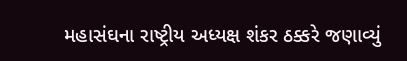મહાસંઘના રાષ્ટ્રીય અધ્યક્ષ શંકર ઠક્કરે જણાવ્યું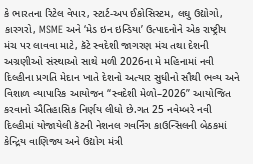કે ભારતના રિટેલ વેપાર, સ્ટાર્ટ-અપ ઈકોસિસ્ટમ, લઘુ ઉદ્યોગો, કારગરો, MSME અને ‘મેડ ઇન ઇન્ડિયા’ ઉત્પાદનોને એક રાષ્ટ્રીય મંચ પર લાવવા માટે, કૅટે સ્વદેશી જાગરણ મંચ તથા દેશની અગ્રણીઓ સંસ્થાઓ સાથે મળી 2026ના મે મહિનામાં નવી દિલ્હીના પ્રગતિ મેદાન ખાતે દેશનો અત્યાર સુધીનો સૌથી ભવ્ય અને વિશાળ વ્યાપારિક આયોજન “સ્વદેશી મેળો–2026” આયોજિત કરવાનો ઐતિહાસિક નિર્ણય લીધો છે.ગત 25 નવેમ્બરે નવી દિલ્હીમાં યોજાયેલી કૅટની નેશનલ ગવર્નિંગ કાઉન્સિલની બેઠકમાં કેન્દ્રિય વાણિજ્ય અને ઉદ્યોગ મંત્રી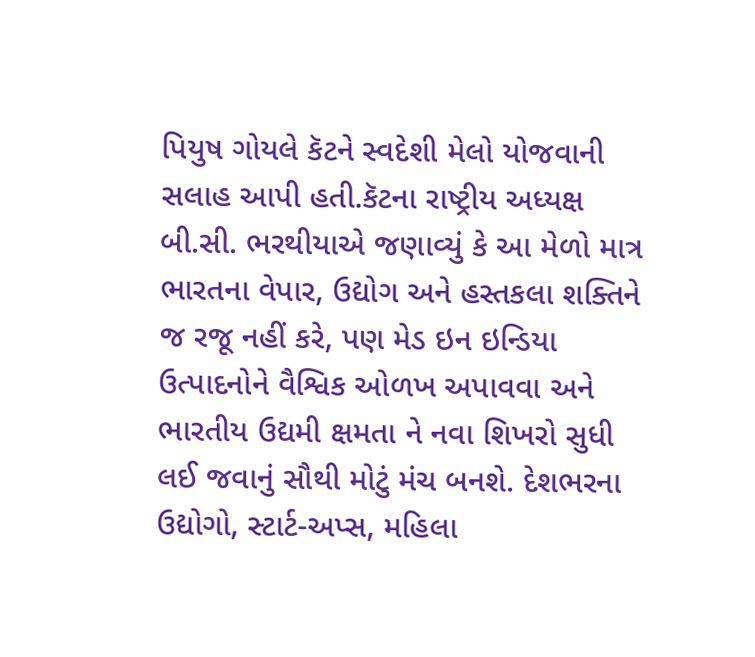પિયુષ ગોયલે કૅટને સ્વદેશી મેલો યોજવાની સલાહ આપી હતી.કૅટના રાષ્ટ્રીય અધ્યક્ષ બી.સી. ભરથીયાએ જણાવ્યું કે આ મેળો માત્ર ભારતના વેપાર, ઉદ્યોગ અને હસ્તકલા શક્તિને જ રજૂ નહીં કરે, પણ મેડ ઇન ઇન્ડિયા ઉત્પાદનોને વૈશ્વિક ઓળખ અપાવવા અને ભારતીય ઉદ્યમી ક્ષમતા ને નવા શિખરો સુધી લઈ જવાનું સૌથી મોટું મંચ બનશે. દેશભરના ઉદ્યોગો, સ્ટાર્ટ-અપ્સ, મહિલા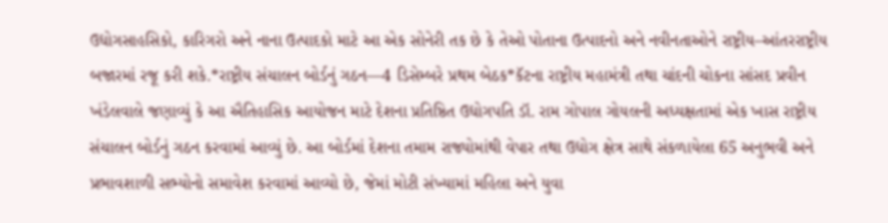ઉદ્યોગસાહસિકો, કારિગરો અને નાના ઉત્પાદકો માટે આ એક સોનેરી તક છે કે તેઓ પોતાના ઉત્પાદનો અને નવીનતાઓને રાષ્ટ્રીય–આંતરરાષ્ટ્રીય બજારમાં રજૂ કરી શકે.*રાષ્ટ્રીય સંચાલન બોર્ડનું ગઠન—4 ડિસેમ્બરે પ્રથમ બેઠક*કૅટના રાષ્ટ્રીય મહામંત્રી તથા ચાંદની ચોકના સાંસદ પ્રવીન ખંડેલવાલે જણાવ્યું કે આ ઐતિહાસિક આયોજન માટે દેશના પ્રતિષ્ઠિત ઉદ્યોગપતિ ડૉ. રામ ગોપાલ ગોયલની અધ્યક્ષતામાં એક ખાસ રાષ્ટ્રીય સંચાલન બોર્ડનું ગઠન કરવામાં આવ્યું છે. આ બોર્ડમાં દેશના તમામ રાજ્યોમાંથી વેપાર તથા ઉદ્યોગ ક્ષેત્ર સાથે સંકળાયેલા 65 અનુભવી અને પ્રભાવશાળી સભ્યોનો સમાવેશ કરવામાં આવ્યો છે, જેમાં મોટી સંખ્યામાં મહિલા અને યુવા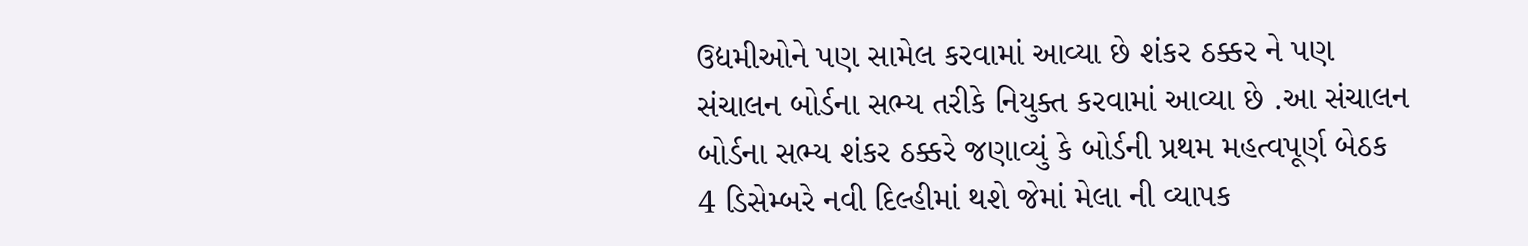ઉદ્યમીઓને પણ સામેલ કરવામાં આવ્યા છે શંકર ઠક્કર ને પણ સંચાલન બોર્ડના સભ્ય તરીકે નિયુક્ત કરવામાં આવ્યા છે .આ સંચાલન બોર્ડના સભ્ય શંકર ઠક્કરે જણાવ્યું કે બોર્ડની પ્રથમ મહત્વપૂર્ણ બેઠક 4 ડિસેમ્બરે નવી દિલ્હીમાં થશે જેમાં મેલા ની વ્યાપક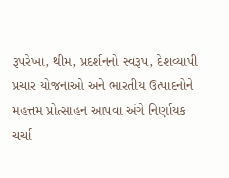રૂપરેખા, થીમ, પ્રદર્શનનો સ્વરૂપ, દેશવ્યાપી પ્રચાર યોજનાઓ અને ભારતીય ઉત્પાદનોને મહત્તમ પ્રોત્સાહન આપવા અંગે નિર્ણાયક ચર્ચા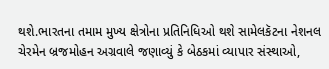થશે.ભારતના તમામ મુખ્ય ક્ષેત્રોના પ્રતિનિધિઓ થશે સામેલકૅટના નેશનલ ચેરમેન બ્રજમોહન અગ્રવાલે જણાવ્યું કે બેઠકમાં વ્યાપાર સંસ્થાઓ,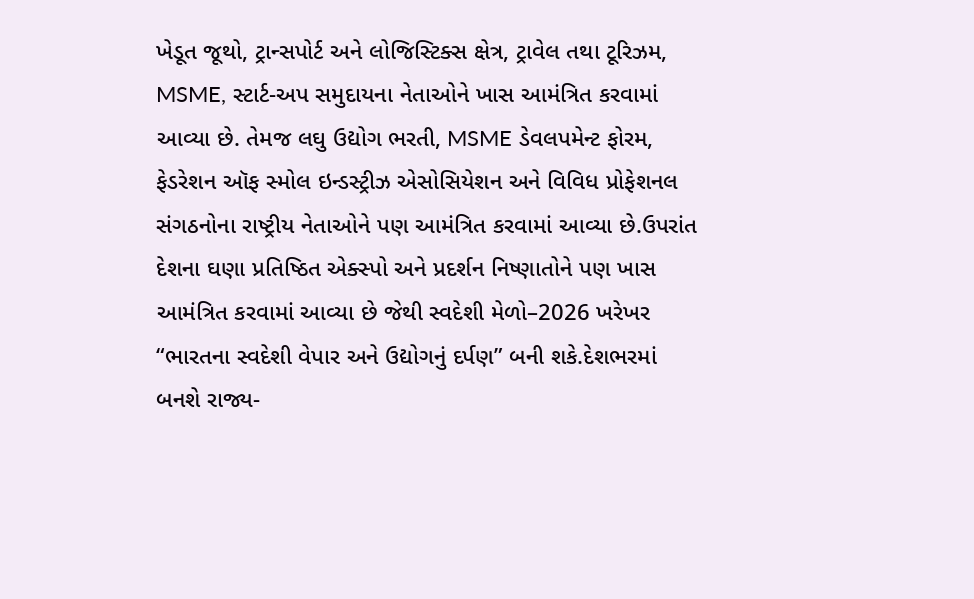ખેડૂત જૂથો, ટ્રાન્સપોર્ટ અને લોજિસ્ટિક્સ ક્ષેત્ર, ટ્રાવેલ તથા ટૂરિઝમ, MSME, સ્ટાર્ટ-અપ સમુદાયના નેતાઓને ખાસ આમંત્રિત કરવામાં આવ્યા છે. તેમજ લઘુ ઉદ્યોગ ભરતી, MSME ડેવલપમેન્ટ ફોરમ, ફેડરેશન ઑફ સ્મોલ ઇન્ડસ્ટ્રીઝ એસોસિયેશન અને વિવિધ પ્રોફેશનલ સંગઠનોના રાષ્ટ્રીય નેતાઓને પણ આમંત્રિત કરવામાં આવ્યા છે.ઉપરાંત દેશના ઘણા પ્રતિષ્ઠિત એક્સ્પો અને પ્રદર્શન નિષ્ણાતોને પણ ખાસ આમંત્રિત કરવામાં આવ્યા છે જેથી સ્વદેશી મેળો–2026 ખરેખર “ભારતના સ્વદેશી વેપાર અને ઉદ્યોગનું દર્પણ” બની શકે.દેશભરમાં બનશે રાજ્ય-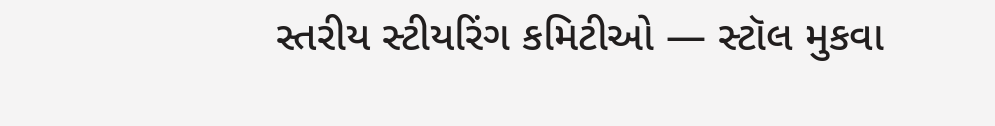સ્તરીય સ્ટીયરિંગ કમિટીઓ — સ્ટૉલ મુકવા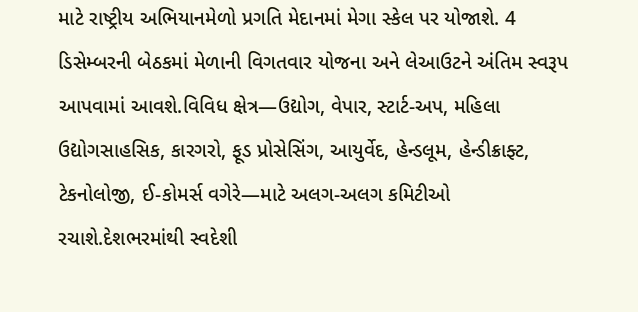માટે રાષ્ટ્રીય અભિયાનમેળો પ્રગતિ મેદાનમાં મેગા સ્કેલ પર યોજાશે. 4 ડિસેમ્બરની બેઠકમાં મેળાની વિગતવાર યોજના અને લેઆઉટને અંતિમ સ્વરૂપ આપવામાં આવશે.વિવિધ ક્ષેત્ર—ઉદ્યોગ, વેપાર, સ્ટાર્ટ-અપ, મહિલા ઉદ્યોગસાહસિક, કારગરો, ફૂડ પ્રોસેસિંગ, આયુર્વેદ, હેન્ડલૂમ, હેન્ડીક્રાફ્ટ, ટેકનોલોજી, ઈ-કોમર્સ વગેરે—માટે અલગ-અલગ કમિટીઓ રચાશે.દેશભરમાંથી સ્વદેશી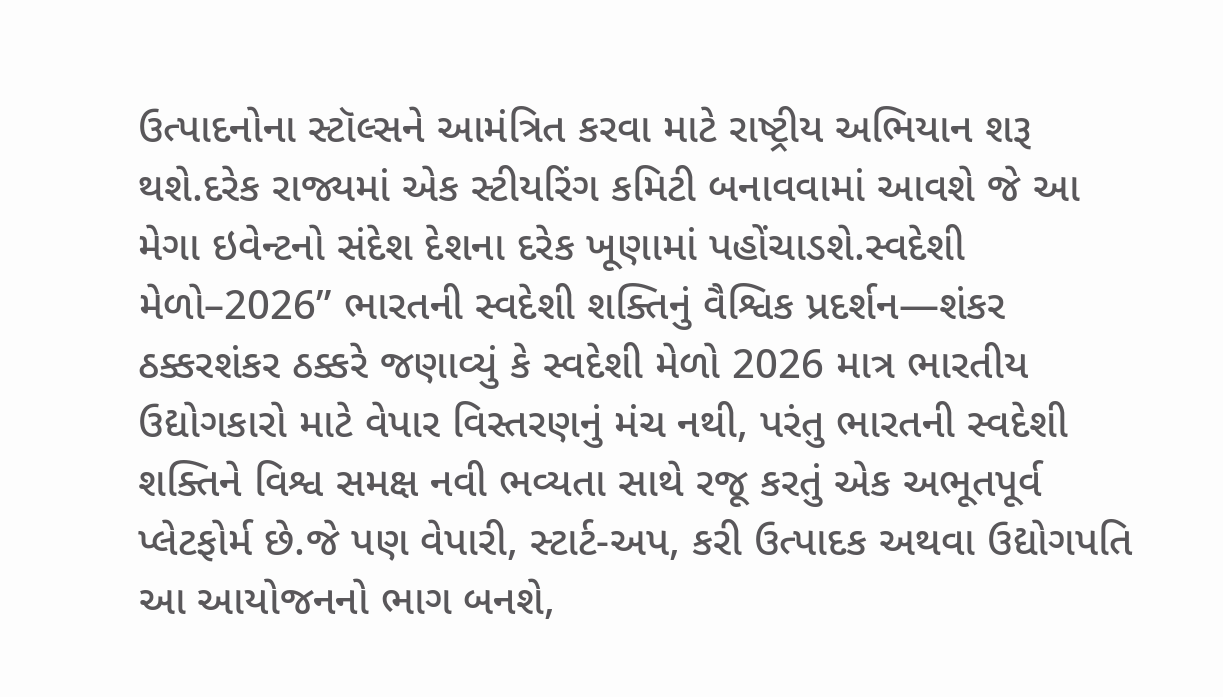ઉત્પાદનોના સ્ટૉલ્સને આમંત્રિત કરવા માટે રાષ્ટ્રીય અભિયાન શરૂ થશે.દરેક રાજ્યમાં એક સ્ટીયરિંગ કમિટી બનાવવામાં આવશે જે આ મેગા ઇવેન્ટનો સંદેશ દેશના દરેક ખૂણામાં પહોંચાડશે.સ્વદેશી મેળો–2026” ભારતની સ્વદેશી શક્તિનું વૈશ્વિક પ્રદર્શન—શંકર ઠક્કરશંકર ઠક્કરે જણાવ્યું કે સ્વદેશી મેળો 2026 માત્ર ભારતીય ઉદ્યોગકારો માટે વેપાર વિસ્તરણનું મંચ નથી, પરંતુ ભારતની સ્વદેશી શક્તિને વિશ્વ સમક્ષ નવી ભવ્યતા સાથે રજૂ કરતું એક અભૂતપૂર્વ પ્લેટફોર્મ છે.જે પણ વેપારી, સ્ટાર્ટ-અપ, કરી ઉત્પાદક અથવા ઉદ્યોગપતિ આ આયોજનનો ભાગ બનશે,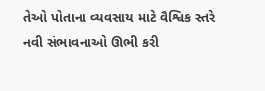તેઓ પોતાના વ્યવસાય માટે વૈશ્વિક સ્તરે નવી સંભાવનાઓ ઊભી કરી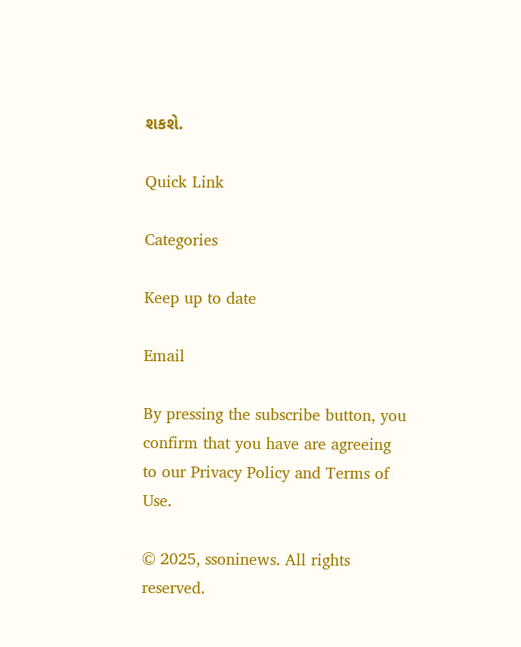શકશે.

Quick Link

Categories

Keep up to date

Email

By pressing the subscribe button, you confirm that you have are agreeing to our Privacy Policy and Terms of Use.

© 2025, ssoninews. All rights reserved.